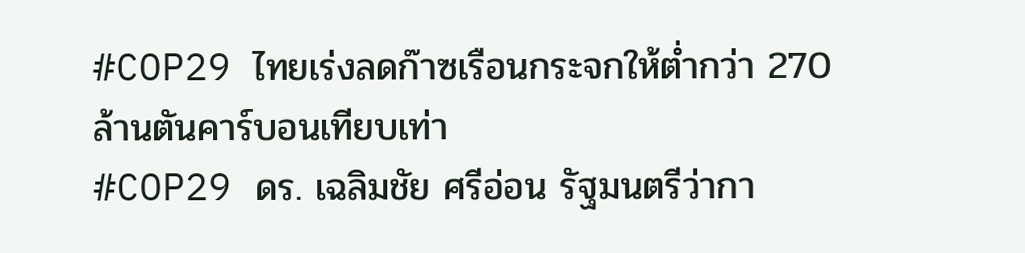#COP29 ไทยเร่งลดก๊าซเรือนกระจกให้ต่ำกว่า 270 ล้านตันคาร์บอนเทียบเท่า
#COP29 ดร. เฉลิมชัย ศรีอ่อน รัฐมนตรีว่ากา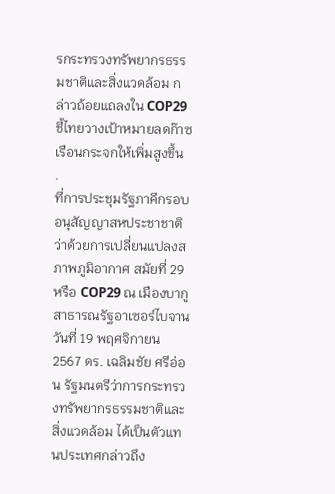รกระทรวงทรัพยากรธรรมชาติและสิ่งแวดล้อม กล่าวถ้อยแถลงใน COP29 ชี้ไทยวางเป้าหมายลดก๊าซเรือนกระจกให้เพิ่มสูงขึ้น
.
ที่การประชุมรัฐภาคีกรอบอนุสัญญาสหประชาชาติว่าด้วยการเปลี่ยนแปลงสภาพภูมิอากาศ สมัยที่ 29 หรือ COP29 ณ เมืองบากู สาธารณรัฐอาเซอร์ไบจาน วันที่ 19 พฤศจิกายน 2567 ดร. เฉลิมชัย ศรีอ่อน รัฐมนตรีว่าการกระทรวงทรัพยากรธรรมชาติและสิ่งแวดล้อม ได้เป็นตัวแทนประเทศกล่าวถึง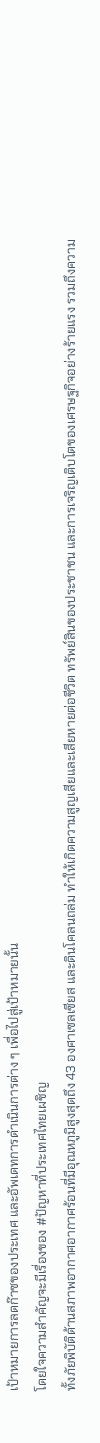เป้าหมายการลดก๊าซของประเทศ และอัพเดทการดำเนินการต่าง ๆ เพื่อไปสู่เป้าหมายนั้น
โดยใจความสำคัญจะมีเรื่องของ #ปัญหาที่ประเทศไทยเผชิญ
ทั้งภัยพิบัติด้านสภาพอากาศอากาศร้อนที่มีอุณหภูมิสูงสุดถึง 43 องศาเซลเซียส และดินโคลนถล่ม ทําให้เกิดความสูญเสียและเสียหายต่อชีวิต ทรัพย์สินของประชาชน และการเจริญเติบโตของเศรษฐกิจอย่างร้ายแรง รวมถึงความ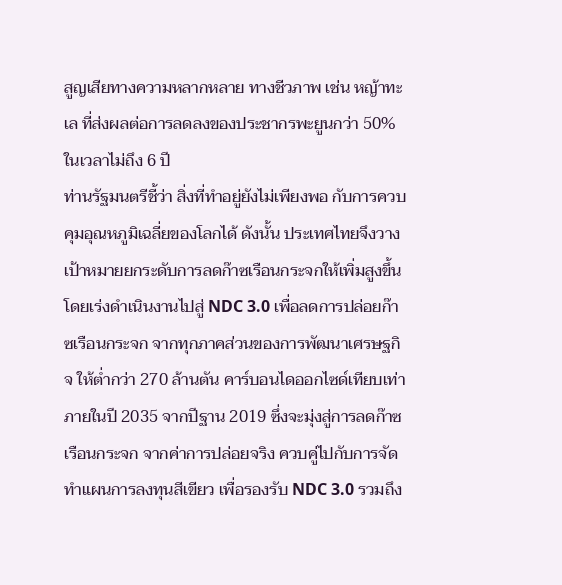สูญเสียทางความหลากหลาย ทางชีวภาพ เช่น หญ้าทะเล ที่ส่งผลต่อการลดลงของประชากรพะยูนกว่า 50% ในเวลาไม่ถึง 6 ปี
ท่านรัฐมนตรีชี้ว่า สิ่งที่ทําอยู่ยังไม่เพียงพอ กับการควบคุมอุณหภูมิเฉลี่ยของโลกได้ ดังนั้น ประเทศไทยจึงวางเป้าหมายยกระดับการลดก๊าซเรือนกระจกให้เพิ่มสูงขึ้น โดยเร่งดําเนินงานไปสู่ NDC 3.0 เพื่อลดการปล่อยก๊าซเรือนกระจก จากทุกภาคส่วนของการพัฒนาเศรษฐกิจ ให้ต่ำกว่า 270 ล้านตัน คาร์บอนไดออกไซด์เทียบเท่า ภายในปี 2035 จากปีฐาน 2019 ซึ่งจะมุ่งสู่การลดก๊าซเรือนกระจก จากค่าการปล่อยจริง ควบคู่ไปกับการจัดทําแผนการลงทุนสีเขียว เพื่อรองรับ NDC 3.0 รวมถึง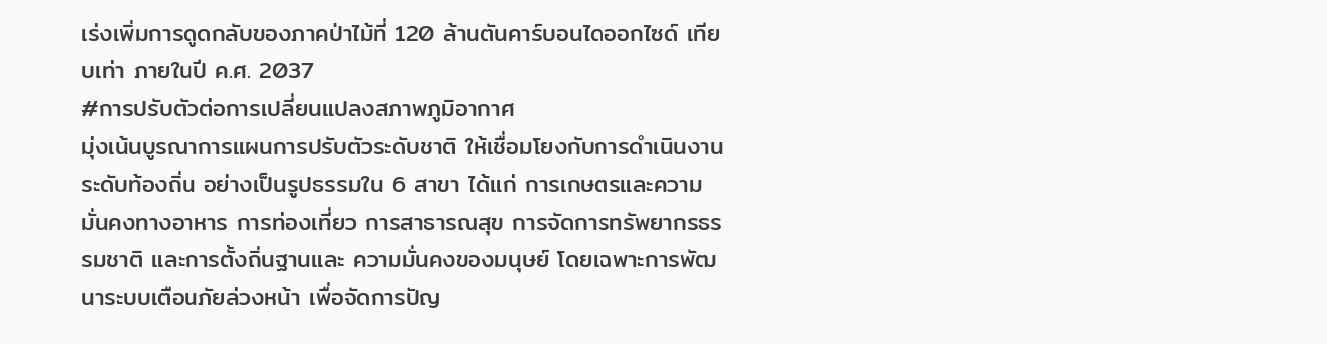เร่งเพิ่มการดูดกลับของภาคป่าไม้ที่ 120 ล้านตันคาร์บอนไดออกไซด์ เทียบเท่า ภายในปี ค.ศ. 2037
#การปรับตัวต่อการเปลี่ยนแปลงสภาพภูมิอากาศ
มุ่งเน้นบูรณาการแผนการปรับตัวระดับชาติ ให้เชื่อมโยงกับการดําเนินงานระดับท้องถิ่น อย่างเป็นรูปธรรมใน 6 สาขา ได้แก่ การเกษตรและความมั่นคงทางอาหาร การท่องเที่ยว การสาธารณสุข การจัดการทรัพยากรธรรมชาติ และการตั้งถิ่นฐานและ ความมั่นคงของมนุษย์ โดยเฉพาะการพัฒนาระบบเตือนภัยล่วงหน้า เพื่อจัดการปัญ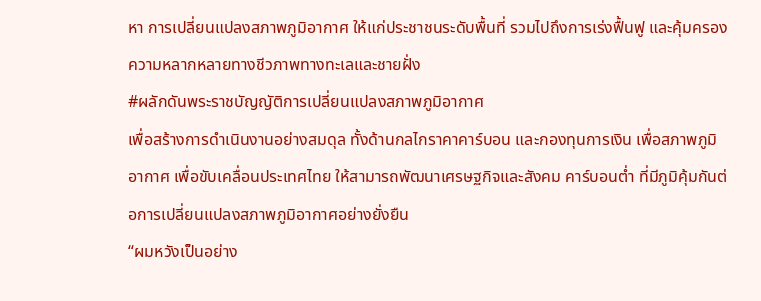หา การเปลี่ยนแปลงสภาพภูมิอากาศ ให้แก่ประชาชนระดับพื้นที่ รวมไปถึงการเร่งฟื้นฟู และคุ้มครองความหลากหลายทางชีวภาพทางทะเลและชายฝั่ง
#ผลักดันพระราชบัญญัติการเปลี่ยนแปลงสภาพภูมิอากาศ
เพื่อสร้างการดําเนินงานอย่างสมดุล ทั้งด้านกลไกราคาคาร์บอน และกองทุนการเงิน เพื่อสภาพภูมิอากาศ เพื่อขับเคลื่อนประเทศไทย ให้สามารถพัฒนาเศรษฐกิจและสังคม คาร์บอนต่ำ ที่มีภูมิคุ้มกันต่อการเปลี่ยนแปลงสภาพภูมิอากาศอย่างยั่งยืน
“ผมหวังเป็นอย่าง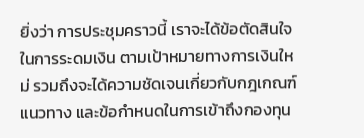ยิ่งว่า การประชุมคราวนี้ เราจะได้ข้อตัดสินใจในการระดมเงิน ตามเป้าหมายทางการเงินใหม่ รวมถึงจะได้ความชัดเจนเกี่ยวกับกฎเกณฑ์ แนวทาง และข้อกําหนดในการเข้าถึงกองทุน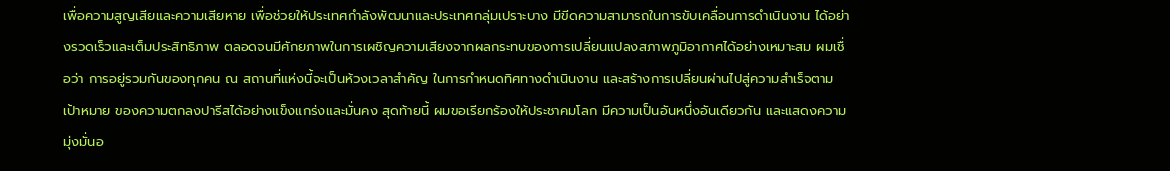เพื่อความสูญเสียและความเสียหาย เพื่อช่วยให้ประเทศกําลังพัฒนาและประเทศกลุ่มเปราะบาง มีขีดความสามารถในการขับเคลื่อนการดําเนินงาน ได้อย่างรวดเร็วและเต็มประสิทธิภาพ ตลอดจนมีศักยภาพในการเผชิญความเสียงจากผลกระทบของการเปลี่ยนแปลงสภาพภูมิอากาศได้อย่างเหมาะสม ผมเชื่อว่า การอยู่รวมกันของทุกคน ณ สถานที่แห่งนี้จะเป็นห้วงเวลาสําคัญ ในการกําหนดทิศทางดําเนินงาน และสร้างการเปลี่ยนผ่านไปสู่ความสําเร็จตามเป้าหมาย ของความตกลงปารีสได้อย่างแข็งแกร่งและมั่นคง สุดท้ายนี้ ผมขอเรียกร้องให้ประชาคมโลก มีความเป็นอันหนึ่งอันเดียวกัน และแสดงความมุ่งมั่นอ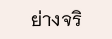ย่างจริ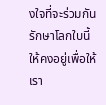งใจที่จะร่วมกันรักษาโลกใบนี้ ให้คงอยู่เพื่อให้เรา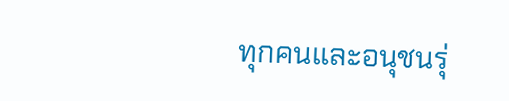ทุกคนและอนุชนรุ่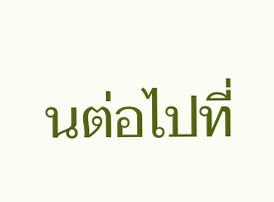นต่อไปที่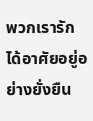พวกเรารัก ได้อาศัยอยู่อย่างยั่งยืน